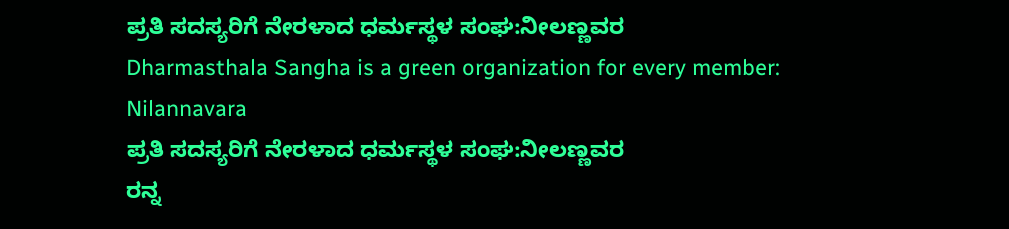ಪ್ರತಿ ಸದಸ್ಯರಿಗೆ ನೇರಳಾದ ಧರ್ಮಸ್ಥಳ ಸಂಘ:ನೀಲಣ್ಣವರ
Dharmasthala Sangha is a green organization for every member: Nilannavara
ಪ್ರತಿ ಸದಸ್ಯರಿಗೆ ನೇರಳಾದ ಧರ್ಮಸ್ಥಳ ಸಂಘ:ನೀಲಣ್ಣವರ
ರನ್ನ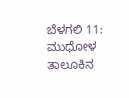ಬೆಳಗಲಿ 11: ಮುಧೋಳ ತಾಲೂಕಿನ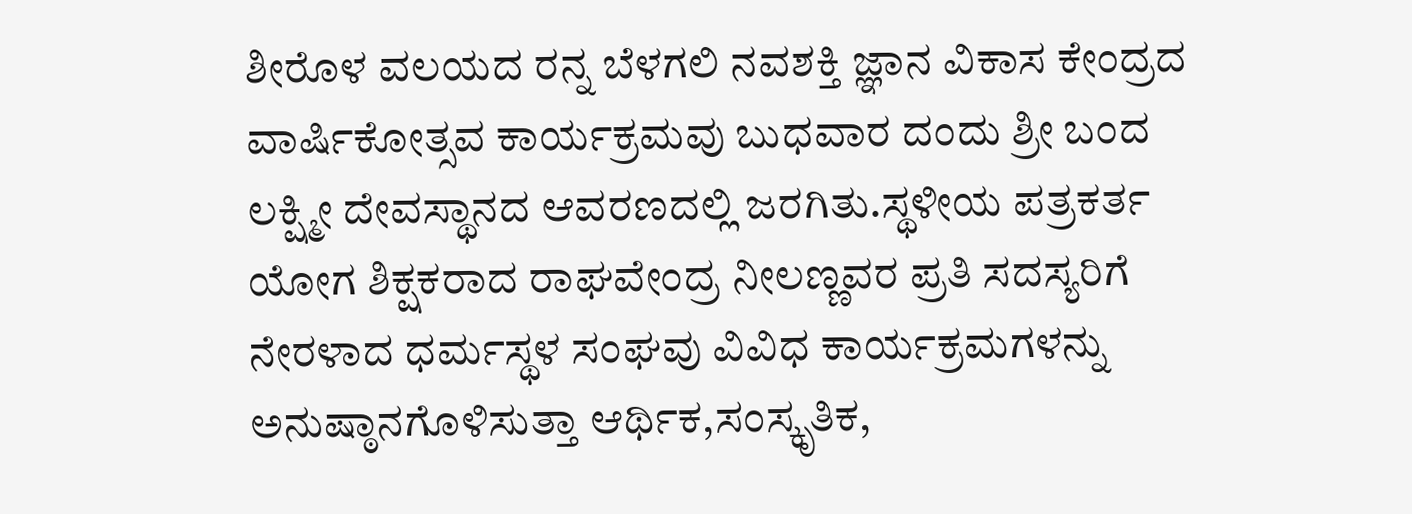ಶೀರೊಳ ವಲಯದ ರನ್ನ ಬೆಳಗಲಿ ನವಶಕ್ತಿ ಜ್ಞಾನ ವಿಕಾಸ ಕೇಂದ್ರದ ವಾರ್ಷಿಕೋತ್ಸವ ಕಾರ್ಯಕ್ರಮವು ಬುಧವಾರ ದಂದು ಶ್ರೀ ಬಂದ ಲಕ್ಷ್ಮೀ ದೇವಸ್ಥಾನದ ಆವರಣದಲ್ಲಿ ಜರಗಿತು.ಸ್ಥಳೀಯ ಪತ್ರಕರ್ತ ಯೋಗ ಶಿಕ್ಷಕರಾದ ರಾಘವೇಂದ್ರ ನೀಲಣ್ಣವರ ಪ್ರತಿ ಸದಸ್ಯರಿಗೆ ನೇರಳಾದ ಧರ್ಮಸ್ಥಳ ಸಂಘವು ವಿವಿಧ ಕಾರ್ಯಕ್ರಮಗಳನ್ನು ಅನುಷ್ಠಾನಗೊಳಿಸುತ್ತಾ ಆರ್ಥಿಕ,ಸಂಸ್ಕೃತಿಕ,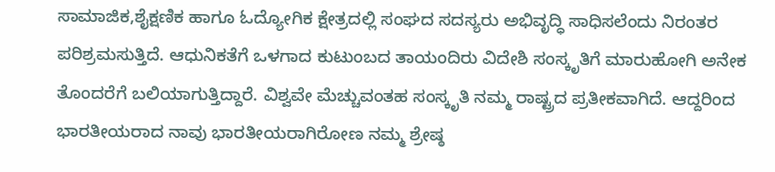ಸಾಮಾಜಿಕ,ಶೈಕ್ಷಣಿಕ ಹಾಗೂ ಓದ್ಯೋಗಿಕ ಕ್ಷೇತ್ರದಲ್ಲಿ ಸಂಘದ ಸದಸ್ಯರು ಅಭಿವೃದ್ಧಿ ಸಾಧಿಸಲೆಂದು ನಿರಂತರ ಪರಿಶ್ರಮಸುತ್ತಿದೆ. ಆಧುನಿಕತೆಗೆ ಒಳಗಾದ ಕುಟುಂಬದ ತಾಯಂದಿರು ವಿದೇಶಿ ಸಂಸ್ಕೃತಿಗೆ ಮಾರುಹೋಗಿ ಅನೇಕ ತೊಂದರೆಗೆ ಬಲಿಯಾಗುತ್ತಿದ್ದಾರೆ. ವಿಶ್ವವೇ ಮೆಚ್ಚುವಂತಹ ಸಂಸ್ಕೃತಿ ನಮ್ಮ ರಾಷ್ಟ್ರದ ಪ್ರತೀಕವಾಗಿದೆ. ಆದ್ದರಿಂದ ಭಾರತೀಯರಾದ ನಾವು ಭಾರತೀಯರಾಗಿರೋಣ ನಮ್ಮ ಶ್ರೇಷ್ಠ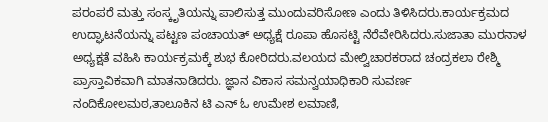ಪರಂಪರೆ ಮತ್ತು ಸಂಸ್ಕೃತಿಯನ್ನು ಪಾಲಿಸುತ್ತ ಮುಂದುವರಿಸೋಣ ಎಂದು ತಿಳಿಸಿದರು.ಕಾರ್ಯಕ್ರಮದ ಉದ್ಘಾಟನೆಯನ್ನು ಪಟ್ಟಣ ಪಂಚಾಯತ್ ಅಧ್ಯಕ್ಷೆ ರೂಪಾ ಹೊಸಟ್ಟಿ ನೆರೆವೇರಿಸಿದರು.ಸುಜಾತಾ ಮುರನಾಳ ಅಧ್ಯಕ್ಷತೆ ವಹಿಸಿ ಕಾರ್ಯಕ್ರಮಕ್ಕೆ ಶುಭ ಕೋರಿದರು.ವಲಯದ ಮೇಲ್ವಿಚಾರಕರಾದ ಚಂದ್ರಕಲಾ ರೇಶ್ಮಿ ಪ್ರಾಸ್ತಾವಿಕವಾಗಿ ಮಾತನಾಡಿದರು. ಜ್ಞಾನ ವಿಕಾಸ ಸಮನ್ವಯಾಧಿಕಾರಿ ಸುವರ್ಣ ನಂದಿಕೋಲಮಠ,ತಾಲೂಕಿನ ಟಿ ಎನ್ ಓ ಉಮೇಶ ಲಮಾಣಿ,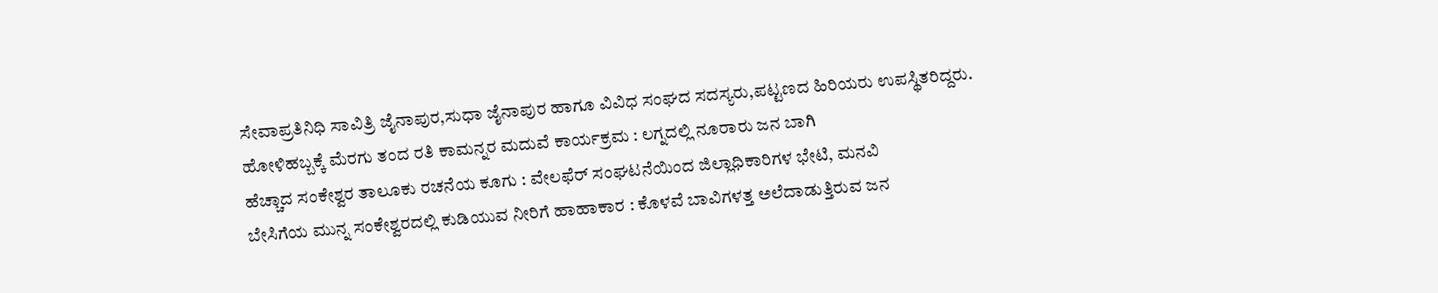ಸೇವಾಪ್ರತಿನಿಧಿ ಸಾವಿತ್ರಿ ಜೈನಾಪುರ,ಸುಧಾ ಜೈನಾಪುರ ಹಾಗೂ ವಿವಿಧ ಸಂಘದ ಸದಸ್ಯರು,ಪಟ್ಟಣದ ಹಿರಿಯರು ಉಪಸ್ಥಿತರಿದ್ದರು.
ಹೋಳಿಹಬ್ಬಕ್ಕೆ ಮೆರಗು ತಂದ ರತಿ ಕಾಮನ್ನರ ಮದುವೆ ಕಾರ್ಯಕ್ರಮ : ಲಗ್ನದಲ್ಲಿ ನೂರಾರು ಜನ ಬಾಗಿ
ಹೆಚ್ಚಾದ ಸಂಕೇಶ್ವರ ತಾಲೂಕು ರಚನೆಯ ಕೂಗು : ವೇಲಫೆರ್ ಸಂಘಟನೆಯಿಂದ ಜಿಲ್ಲಾಧಿಕಾರಿಗಳ ಭೇಟಿ, ಮನವಿ
ಬೇಸಿಗೆಯ ಮುನ್ನ ಸಂಕೇಶ್ವರದಲ್ಲಿ ಕುಡಿಯುವ ನೀರಿಗೆ ಹಾಹಾಕಾರ : ಕೊಳವೆ ಬಾವಿಗಳತ್ತ ಅಲೆದಾಡುತ್ತಿರುವ ಜನ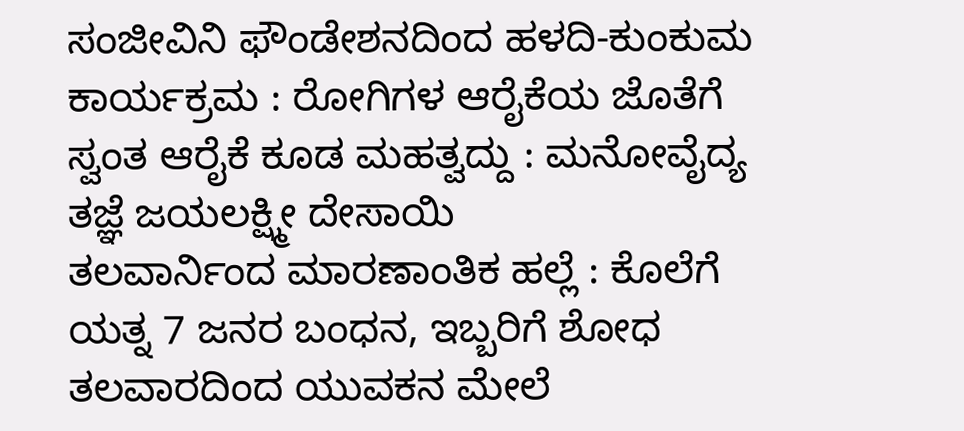ಸಂಜೀವಿನಿ ಫೌಂಡೇಶನದಿಂದ ಹಳದಿ-ಕುಂಕುಮ ಕಾರ್ಯಕ್ರಮ : ರೋಗಿಗಳ ಆರೈಕೆಯ ಜೊತೆಗೆ ಸ್ವಂತ ಆರೈಕೆ ಕೂಡ ಮಹತ್ವದ್ದು : ಮನೋವೈದ್ಯ ತಜ್ಞೆ ಜಯಲಕ್ಷ್ಮೀ ದೇಸಾಯಿ
ತಲವಾರ್ನಿಂದ ಮಾರಣಾಂತಿಕ ಹಲ್ಲೆ : ಕೊಲೆಗೆ ಯತ್ನ 7 ಜನರ ಬಂಧನ, ಇಬ್ಬರಿಗೆ ಶೋಧ
ತಲವಾರದಿಂದ ಯುವಕನ ಮೇಲೆ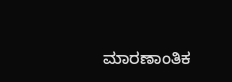ಮಾರಣಾಂತಿಕ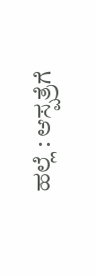ಹಲ್ಲೆ : ಆಸ್ಪತ್ರೆಗೆ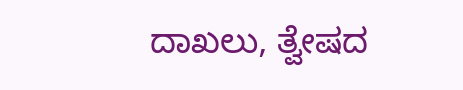ದಾಖಲು, ತ್ವೇಷದ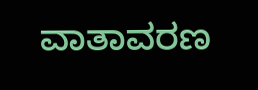ವಾತಾವರಣ